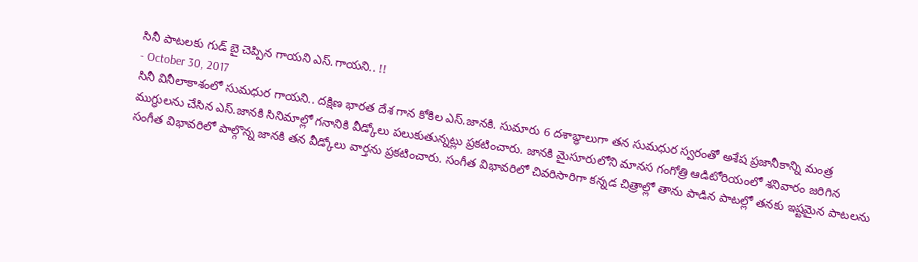సినీ పాటలకు గుడ్ బై చెప్పిన గాయని ఎస్.గాయని.. !!
- October 30, 2017
సినీ వినీలాకాశంలో సుమధుర గాయని.. దక్షిణ భారత దేశ గాన కోకిల ఎస్.జానకి. సుమారు 6 దశాబ్ధాలుగా తన సుమధుర స్వరంతో అశేష ప్రజానీకాన్ని మంత్ర ముగ్ధులను చేసిన ఎస్.జానకి సినిమాల్లో గనానికి వీడ్కోలు పలుకుతున్నట్లు ప్రకటించారు. జానకి మైసూరులోని మానస గంగోత్రి ఆడిటోరియంలో శనివారం జరిగిన సంగీత విభావరిలో పాల్గొన్న జానకి తన వీడ్కోలు వార్తను ప్రకటించారు. సంగీత విభావరిలో చివరిసారిగా కన్నడ చిత్రాల్లో తాను పాడిన పాటల్లో తనకు ఇష్టమైన పాటలను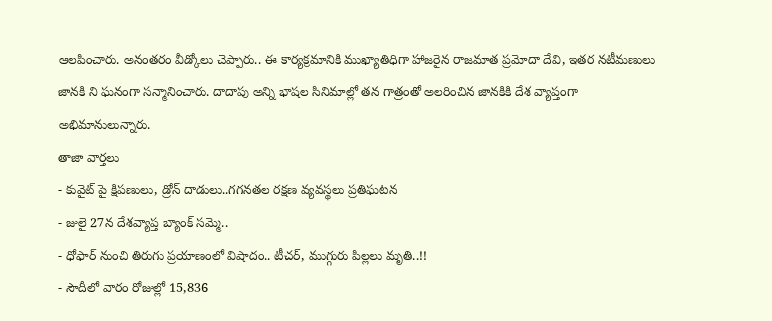ఆలపించారు. అనంతరం వీడ్కోలు చెప్పారు.. ఈ కార్యక్రమానికి ముఖ్యాతిధిగా హాజరైన రాజమాత ప్రమోదా దేవి, ఇతర నటీమణులు జానకి ని ఘనంగా సన్మానించారు. దాదాపు అన్ని భాషల సినిమాల్లో తన గాత్రంతో అలరించిన జానకికి దేశ వ్యాప్తంగా అభిమానులున్నారు.
తాజా వార్తలు
- కువైట్ పై క్షిపణులు, డ్రోన్ దాడులు..గగనతల రక్షణ వ్యవస్థలు ప్రతిఘటన
- జులై 27న దేశవ్యాప్త బ్యాంక్ సమ్మె..
- ధోఫార్ నుంచి తిరుగు ప్రయాణంలో విషాదం.. టీచర్, ముగ్గురు పిల్లలు మృతి..!!
- సౌదీలో వారం రోజుల్లో 15,836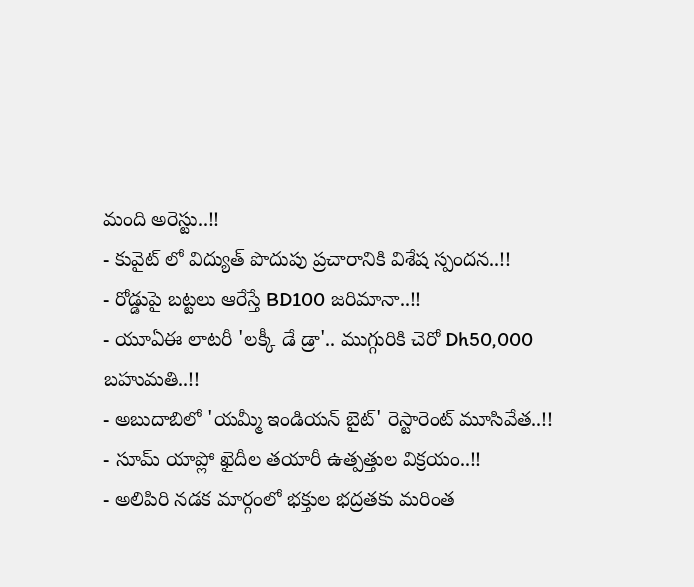మంది అరెస్టు..!!
- కువైట్ లో విద్యుత్ పొదుపు ప్రచారానికి విశేష స్పందన..!!
- రోడ్డుపై బట్టలు ఆరేస్తే BD100 జరిమానా..!!
- యూఏఈ లాటరీ 'లక్కీ డే డ్రా'.. ముగ్గురికి చెరో Dh50,000 బహుమతి..!!
- అబుదాబిలో 'యమ్మీ ఇండియన్ బైట్' రెస్టారెంట్ మూసివేత..!!
- సూమ్ యాప్లో ఖైదీల తయారీ ఉత్పత్తుల విక్రయం..!!
- అలిపిరి నడక మార్గంలో భక్తుల భద్రతకు మరింత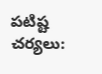పటిష్ట చర్యలు: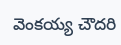వెంకయ్య చౌదరి